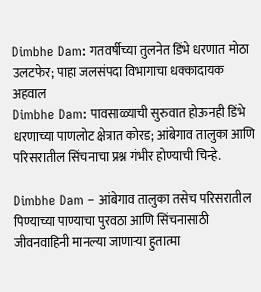Dimbhe Dam: गतवर्षीच्या तुलनेत डिंभे धरणात मोठा उलटफेर; पाहा जलसंपदा विभागाचा धक्कादायक अहवाल
Dimbhe Dam: पावसाळ्याची सुरुवात होऊनही डिंभे धरणाच्या पाणलोट क्षेत्रात कोरड; आंबेगाव तालुका आणि परिसरातील सिंचनाचा प्रश्न गंभीर होण्याची चिन्हे.

Dimbhe Dam – आंबेगाव तालुका तसेच परिसरातील पिण्याच्या पाण्याचा पुरवठा आणि सिंचनासाठी जीवनवाहिनी मानल्या जाणाऱ्या हुतात्मा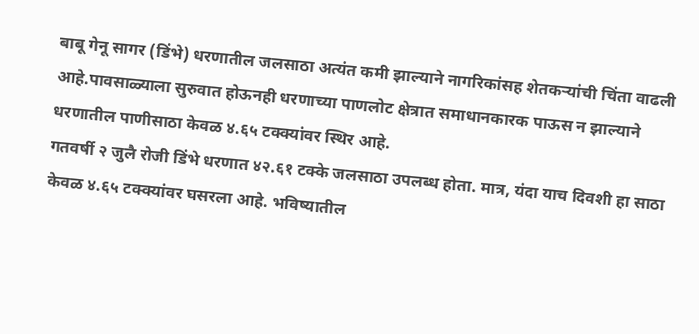बाबू गेनू सागर (डिंभे) धरणातील जलसाठा अत्यंत कमी झाल्याने नागरिकांसह शेतकऱ्यांची चिंता वाढली आहे.पावसाळ्याला सुरुवात होऊनही धरणाच्या पाणलोट क्षेत्रात समाधानकारक पाऊस न झाल्याने धरणातील पाणीसाठा केवळ ४.६५ टक्क्यांवर स्थिर आहे.
गतवर्षी २ जुलै रोजी डिंभे धरणात ४२.६१ टक्के जलसाठा उपलब्ध होता. मात्र, यंदा याच दिवशी हा साठा केवळ ४.६५ टक्क्यांवर घसरला आहे. भविष्यातील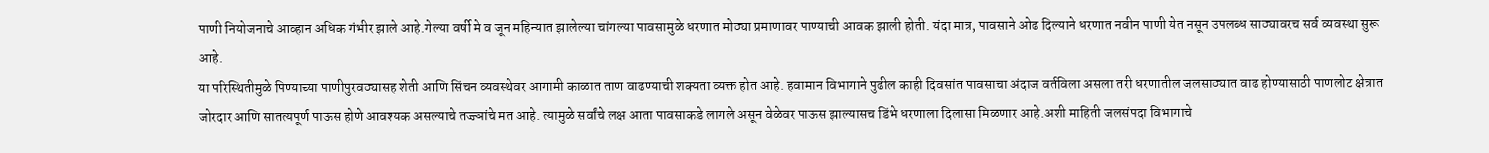पाणी नियोजनाचे आव्हान अधिक गंभीर झाले आहे.गेल्या वर्षी मे व जून महिन्यात झालेल्या चांगल्या पावसामुळे धरणात मोठ्या प्रमाणावर पाण्याची आवक झाली होती. यंदा मात्र, पावसाने ओढ दिल्याने धरणात नवीन पाणी येत नसून उपलब्ध साठ्यावरच सर्व व्यवस्था सुरू आहे.
या परिस्थितीमुळे पिण्याच्या पाणीपुरवठ्यासह शेती आणि सिंचन व्यवस्थेवर आगामी काळात ताण वाढण्याची शक्यता व्यक्त होत आहे. हवामान विभागाने पुढील काही दिवसांत पावसाचा अंदाज वर्तविला असला तरी धरणातील जलसाठ्यात वाढ होण्यासाठी पाणलोट क्षेत्रात जोरदार आणि सातत्यपूर्ण पाऊस होणे आवश्यक असल्याचे तज्ज्ञांचे मत आहे. त्यामुळे सर्वांचे लक्ष आता पावसाकडे लागले असून वेळेवर पाऊस झाल्यासच डिंभे धरणाला दिलासा मिळणार आहे.अशी माहिती जलसंपदा विभागाचे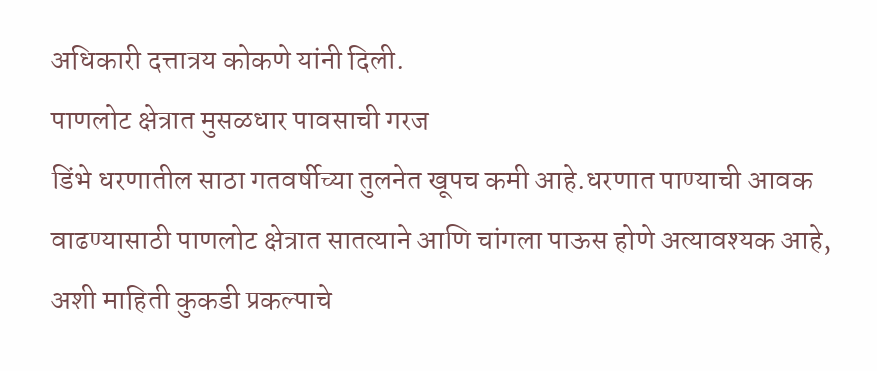अधिकारी दत्तात्रय कोकणे यांनी दिली.
पाणलोट क्षेत्रात मुसळधार पावसाची गरज
डिंभे धरणातील साठा गतवर्षीच्या तुलनेत खूपच कमी आहे.धरणात पाण्याची आवक वाढण्यासाठी पाणलोट क्षेत्रात सातत्याने आणि चांगला पाऊस होणे अत्यावश्यक आहे, अशी माहिती कुकडी प्रकल्पाचे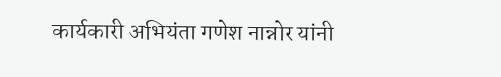कार्यकारी अभियंता गणेश नान्नोर यांनी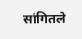सांगितले